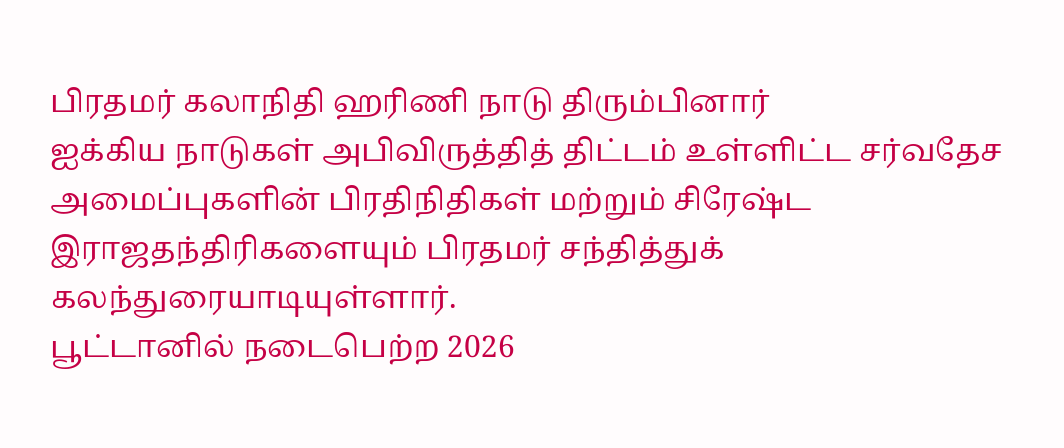பிரதமர் கலாநிதி ஹரிணி நாடு திரும்பினார்
ஐக்கிய நாடுகள் அபிவிருத்தித் திட்டம் உள்ளிட்ட சர்வதேச அமைப்புகளின் பிரதிநிதிகள் மற்றும் சிரேஷ்ட இராஜதந்திரிகளையும் பிரதமர் சந்தித்துக் கலந்துரையாடியுள்ளார்.
பூட்டானில் நடைபெற்ற 2026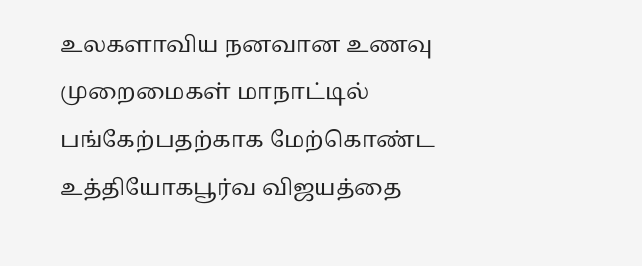உலகளாவிய நனவான உணவு முறைமைகள் மாநாட்டில் பங்கேற்பதற்காக மேற்கொண்ட உத்தியோகபூர்வ விஜயத்தை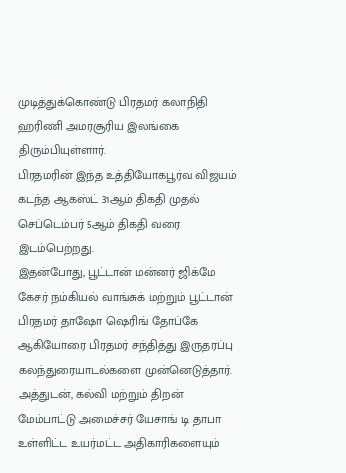முடித்துக்கொண்டு பிரதமர் கலாநிதி ஹரிணி அமரசூரிய இலங்கை திரும்பியுள்ளார்.
பிரதமரின் இந்த உத்தியோகபூர்வ விஜயம் கடந்த ஆகஸ்ட் 31ஆம் திகதி முதல் செப்டெம்பர் 5ஆம் திகதி வரை இடம்பெற்றது.
இதன்போது, பூட்டான் மன்னர் ஜிக்மே கேசர் நம்கியல் வாங்சுக் மற்றும் பூட்டான் பிரதமர் தாஷோ ஷெரிங் தோப்கே ஆகியோரை பிரதமர் சந்தித்து இருதரப்பு கலந்துரையாடல்களை முன்னெடுத்தார்.
அத்துடன், கல்வி மற்றும் திறன் மேம்பாட்டு அமைச்சர் யேசாங் டி தாபா உள்ளிட்ட உயர்மட்ட அதிகாரிகளையும்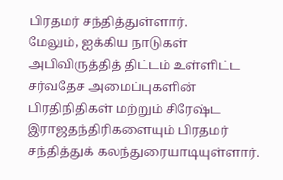பிரதமர் சந்தித்துள்ளார்.
மேலும், ஐக்கிய நாடுகள் அபிவிருத்தித் திட்டம் உள்ளிட்ட சர்வதேச அமைப்புகளின் பிரதிநிதிகள் மற்றும் சிரேஷ்ட இராஜதந்திரிகளையும் பிரதமர் சந்தித்துக் கலந்துரையாடியுள்ளார்.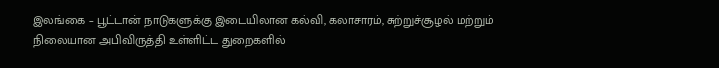இலங்கை – பூட்டான் நாடுகளுக்கு இடையிலான கல்வி, கலாசாரம், சுற்றுச்சூழல் மற்றும் நிலையான அபிவிருத்தி உள்ளிட்ட துறைகளில்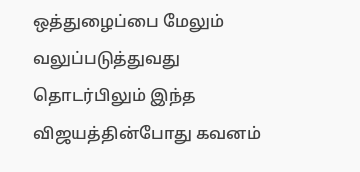ஒத்துழைப்பை மேலும் வலுப்படுத்துவது தொடர்பிலும் இந்த விஜயத்தின்போது கவனம்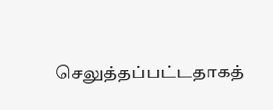செலுத்தப்பட்டதாகத்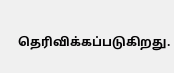தெரிவிக்கப்படுகிறது.